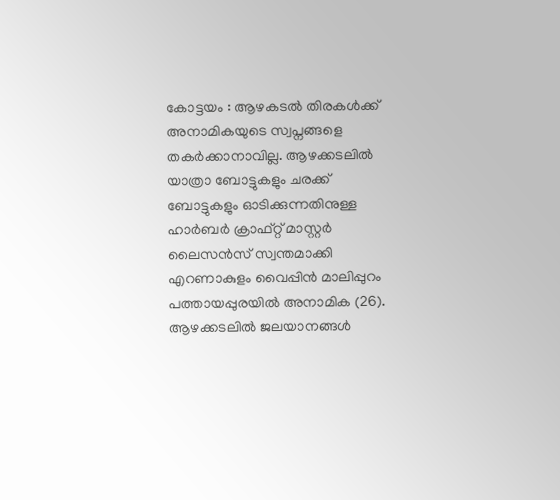കോട്ടയം : ആഴകടൽ തിരകൾക്ക് അനാമികയുടെ സ്വപ്നങ്ങളെ തകർക്കാനാവില്ല. ആഴക്കടലിൽ യാത്രാ ബോട്ടുകളും ചരക്ക് ബോട്ടുകളും ഓടിക്കുന്നതിനുള്ള ഹാർബർ ക്രാഫ്റ്റ് മാസ്റ്റർ ലൈസൻസ് സ്വന്തമാക്കി എറണാകുളം വൈപ്പിൻ മാലിപ്പുറം പത്തായപ്പുരയിൽ അനാമിക (26).
ആഴക്കടലിൽ ജലയാനങ്ങൾ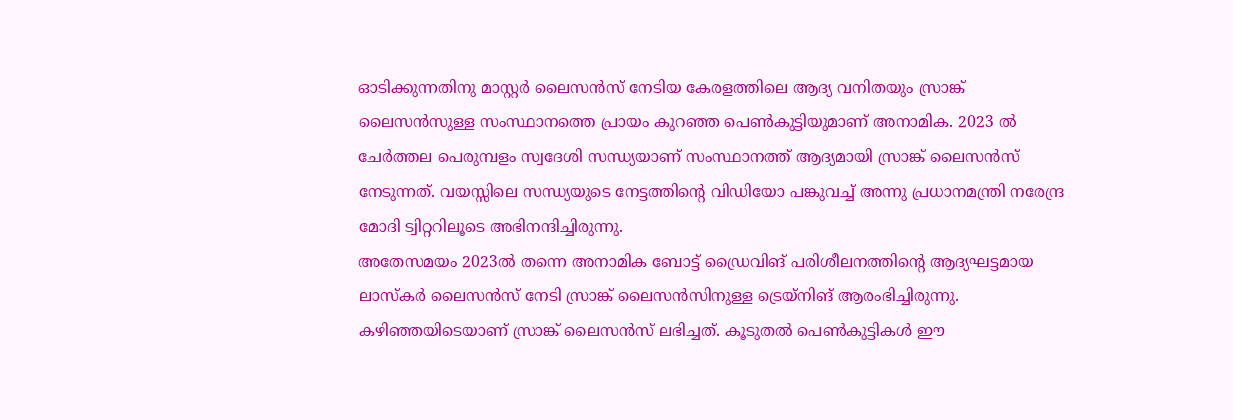ഓടിക്കുന്നതിനു മാസ്റ്റർ ലൈസൻസ് നേടിയ കേരളത്തിലെ ആദ്യ വനിതയും സ്രാങ്ക് ലൈസൻസുള്ള സംസ്ഥാനത്തെ പ്രായം കുറഞ്ഞ പെൺകുട്ടിയുമാണ് അനാമിക. 2023 ൽ ചേർത്തല പെരുമ്പളം സ്വദേശി സന്ധ്യയാണ് സംസ്ഥാനത്ത് ആദ്യമായി സ്രാങ്ക് ലൈസൻസ് നേടുന്നത്. വയസ്സിലെ സന്ധ്യയുടെ നേട്ടത്തിന്റെ വിഡിയോ പങ്കുവച്ച് അന്നു പ്രധാനമന്ത്രി നരേന്ദ്ര മോദി ട്വിറ്ററിലൂടെ അഭിനന്ദിച്ചിരുന്നു.
അതേസമയം 2023ൽ തന്നെ അനാമിക ബോട്ട് ഡ്രൈവിങ് പരിശീലനത്തിന്റെ ആദ്യഘട്ടമായ ലാസ്കർ ലൈസൻസ് നേടി സ്രാങ്ക് ലൈസൻസിനുള്ള ട്രെയ്നിങ് ആരംഭിച്ചിരുന്നു. കഴിഞ്ഞയിടെയാണ് സ്രാങ്ക് ലൈസൻസ് ലഭിച്ചത്. കൂടുതൽ പെൺകുട്ടികൾ ഈ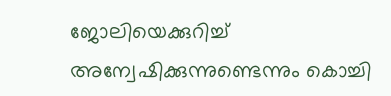ജോലിയെക്കുറിച്ച് അന്വേഷിക്കുന്നുണ്ടെന്നും കൊച്ചി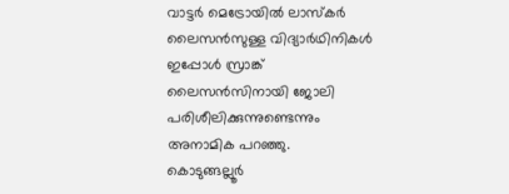വാട്ടർ മെട്രോയിൽ ലാസ്കർ ലൈസൻസുള്ള വിദ്യാർഥിനികൾ ഇപ്പോൾ സ്രാങ്ക് ലൈസൻസിനായി ജോലി പരിശീലിക്കുന്നുണ്ടെന്നും അനാമിക പറഞ്ഞു.
കൊടുങ്ങല്ലൂർ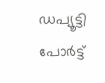ഡപ്യൂട്ടി പോർട്ട്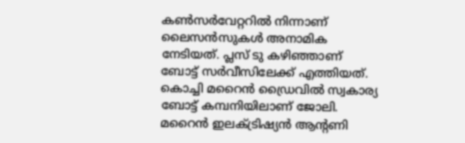കൺസർവേറ്ററിൽ നിന്നാണ് ലൈസൻസുകൾ അനാമിക നേടിയത്. പ്ലസ് ടു കഴിഞ്ഞാണ് ബോട്ട് സർവീസിലേക്ക് എത്തിയത്. കൊച്ചി മറൈൻ ഡ്രൈവിൽ സ്വകാര്യ ബോട്ട് കമ്പനിയിലാണ് ജോലി. മറൈൻ ഇലക്ട്രിഷ്യൻ ആന്റണി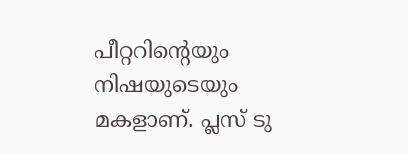പീറ്ററിന്റെയും നിഷയുടെയും മകളാണ്. പ്ലസ് ടു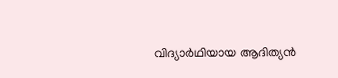വിദ്യാർഥിയായ ആദിത്യൻ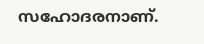സഹോദരനാണ്.